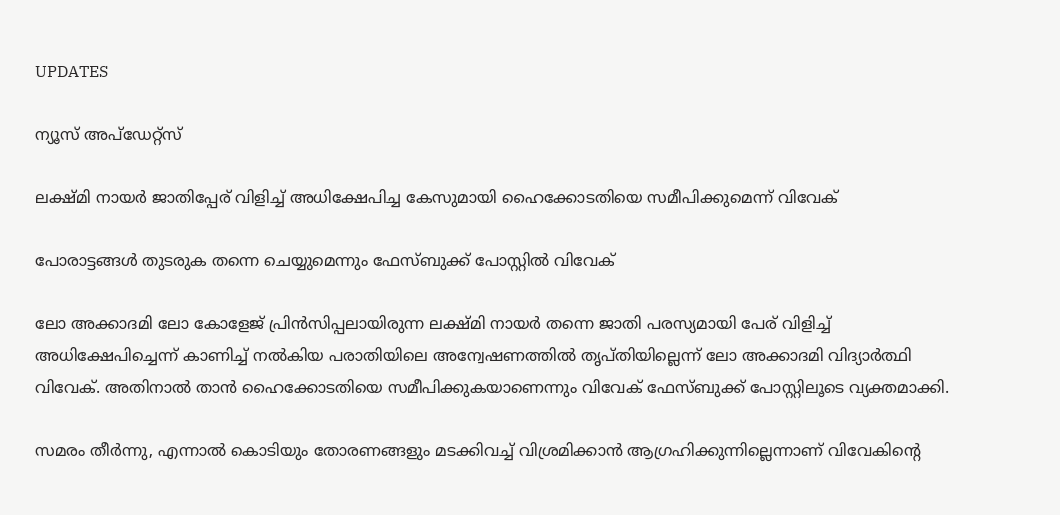UPDATES

ന്യൂസ് അപ്ഡേറ്റ്സ്

ലക്ഷ്മി നായര്‍ ജാതിപ്പേര് വിളിച്ച് അധിക്ഷേപിച്ച കേസുമായി ഹൈക്കോടതിയെ സമീപിക്കുമെന്ന് വിവേക്

പോരാട്ടങ്ങള്‍ തുടരുക തന്നെ ചെയ്യുമെന്നും ഫേസ്ബുക്ക് പോസ്റ്റില്‍ വിവേക്

ലോ അക്കാദമി ലോ കോളേജ് പ്രിന്‍സിപ്പലായിരുന്ന ലക്ഷ്മി നായര്‍ തന്നെ ജാതി പരസ്യമായി പേര് വിളിച്ച് അധിക്ഷേപിച്ചെന്ന് കാണിച്ച് നല്‍കിയ പരാതിയിലെ അന്വേഷണത്തില്‍ തൃപ്തിയില്ലെന്ന് ലോ അക്കാദമി വിദ്യാര്‍ത്ഥി വിവേക്. അതിനാല്‍ താന്‍ ഹൈക്കോടതിയെ സമീപിക്കുകയാണെന്നും വിവേക് ഫേസ്ബുക്ക് പോസ്റ്റിലൂടെ വ്യക്തമാക്കി.

സമരം തീര്‍ന്നു, എന്നാല്‍ കൊടിയും തോരണങ്ങളും മടക്കിവച്ച് വിശ്രമിക്കാന്‍ ആഗ്രഹിക്കുന്നില്ലെന്നാണ് വിവേകിന്റെ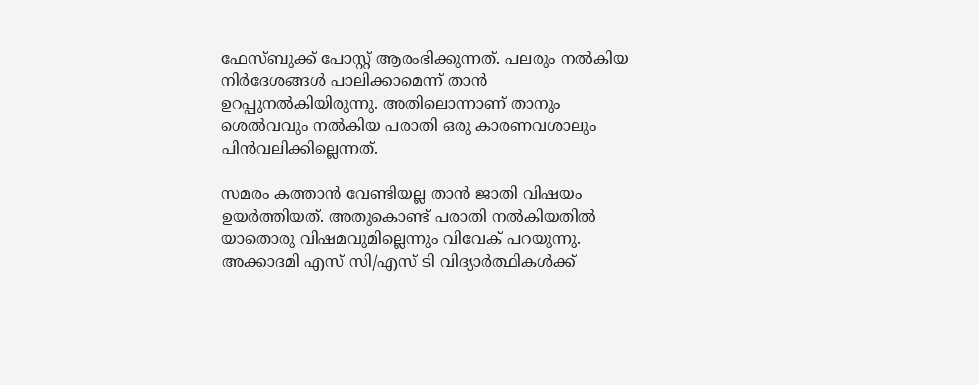ഫേസ്ബുക്ക് പോസ്റ്റ് ആരംഭിക്കുന്നത്. പലരും നല്‍കിയ നിര്‍ദേശങ്ങള്‍ പാലിക്കാമെന്ന് താന്‍ ഉറപ്പുനല്‍കിയിരുന്നു. അതിലൊന്നാണ് താനും ശെല്‍വവും നല്‍കിയ പരാതി ഒരു കാരണവശാലും പിന്‍വലിക്കില്ലെന്നത്.

സമരം കത്താന്‍ വേണ്ടിയല്ല താന്‍ ജാതി വിഷയം ഉയര്‍ത്തിയത്. അതുകൊണ്ട് പരാതി നല്‍കിയതില്‍ യാതൊരു വിഷമവുമില്ലെന്നും വിവേക് പറയുന്നു. അക്കാദമി എസ് സി/എസ് ടി വിദ്യാര്‍ത്ഥികള്‍ക്ക്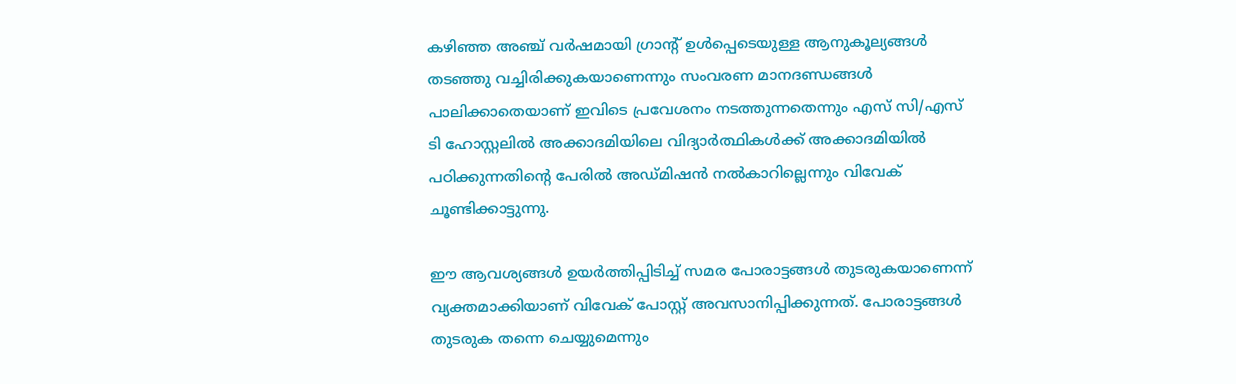കഴിഞ്ഞ അഞ്ച് വര്‍ഷമായി ഗ്രാന്റ് ഉള്‍പ്പെടെയുള്ള ആനുകൂല്യങ്ങള്‍ തടഞ്ഞു വച്ചിരിക്കുകയാണെന്നും സംവരണ മാനദണ്ഡങ്ങള്‍ പാലിക്കാതെയാണ് ഇവിടെ പ്രവേശനം നടത്തുന്നതെന്നും എസ് സി/എസ് ടി ഹോസ്റ്റലില്‍ അക്കാദമിയിലെ വിദ്യാര്‍ത്ഥികള്‍ക്ക് അക്കാദമിയില്‍ പഠിക്കുന്നതിന്റെ പേരില്‍ അഡ്മിഷന്‍ നല്‍കാറില്ലെന്നും വിവേക് ചൂണ്ടിക്കാട്ടുന്നു.

ഈ ആവശ്യങ്ങള്‍ ഉയര്‍ത്തിപ്പിടിച്ച് സമര പോരാട്ടങ്ങള്‍ തുടരുകയാണെന്ന് വ്യക്തമാക്കിയാണ് വിവേക് പോസ്റ്റ് അവസാനിപ്പിക്കുന്നത്. പോരാട്ടങ്ങള്‍ തുടരുക തന്നെ ചെയ്യുമെന്നും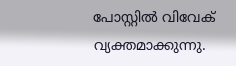പോസ്റ്റില്‍ വിവേക് വ്യക്തമാക്കുന്നു.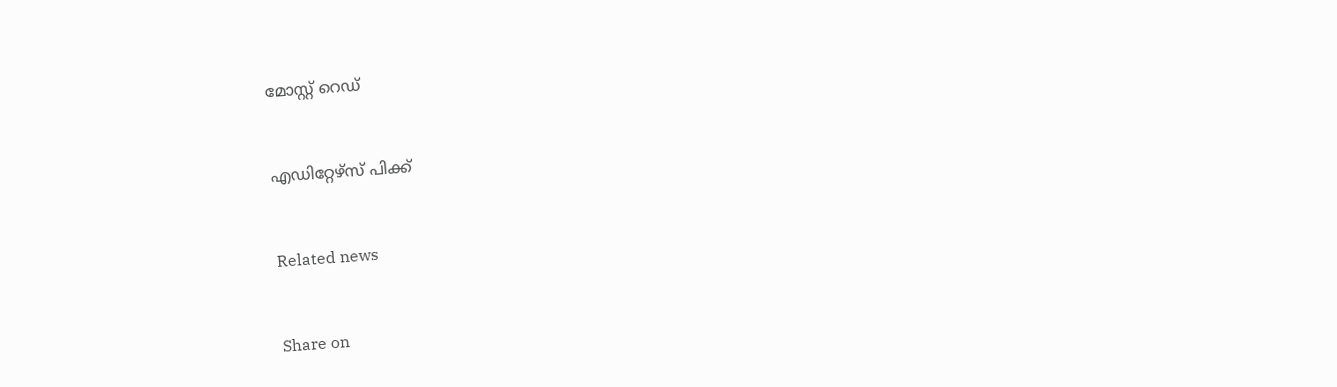മോസ്റ്റ് റെഡ്


എഡിറ്റേഴ്സ് പിക്ക്


Related news


Share on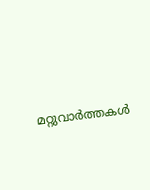മറ്റുവാര്‍ത്തകള്‍